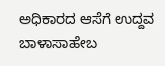ಅಧಿಕಾರದ ಆಸೆಗೆ ಉದ್ದವ ಬಾಳಾಸಾಹೇಬ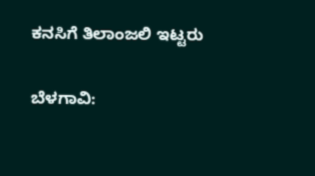ಕನಸಿಗೆ ತಿಲಾಂಜಲಿ ಇಟ್ಟರು

ಬೆಳಗಾವಿ: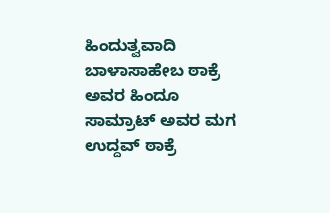ಹಿಂದುತ್ವವಾದಿ ಬಾಳಾಸಾಹೇಬ ಠಾಕ್ರೆ ಅವರ ಹಿಂದೂ‌ ಸಾಮ್ರಾಟ್ ಅವರ ಮಗ ಉದ್ದವ್ ಠಾಕ್ರೆ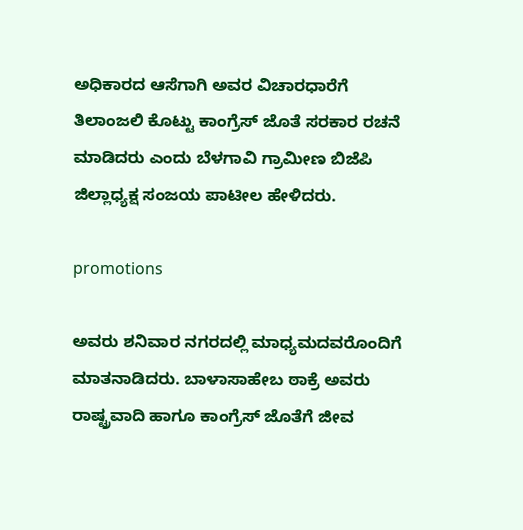ಅಧಿಕಾರದ ಆಸೆಗಾಗಿ ಅವರ ವಿಚಾರಧಾರೆಗೆ ತಿಲಾಂಜಲಿ ಕೊಟ್ಟು ಕಾಂಗ್ರೆಸ್ ಜೊತೆ ಸರಕಾರ ರಚನೆ ಮಾಡಿದರು ಎಂದು ಬೆಳಗಾವಿ ಗ್ರಾಮೀಣ ಬಿಜೆಪಿ ಜಿಲ್ಲಾಧ್ಯಕ್ಷ ಸಂಜಯ ಪಾಟೀಲ ಹೇಳಿದರು.

promotions

ಅವರು ಶನಿವಾರ ನಗರದಲ್ಲಿ ಮಾಧ್ಯಮದವರೊಂದಿಗೆ ಮಾತನಾಡಿದರು. ಬಾಳಾಸಾಹೇಬ ಠಾಕ್ರೆ ಅವರು ರಾಷ್ಟ್ರವಾದಿ ಹಾಗೂ ಕಾಂಗ್ರೆಸ್ ಜೊತೆಗೆ ಜೀವ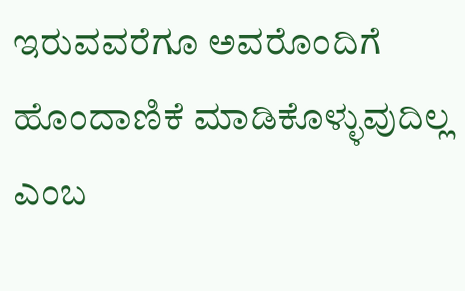ಇರುವವರೆಗೂ ಅವರೊಂದಿಗೆ ಹೊಂದಾಣಿಕೆ ಮಾಡಿಕೊಳ್ಳುವುದಿಲ್ಲ ಎಂಬ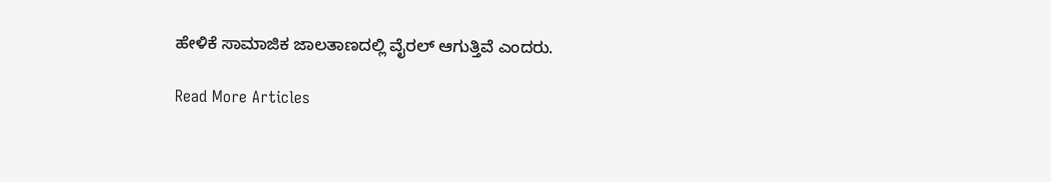ಹೇಳಿಕೆ ಸಾಮಾಜಿಕ ಜಾಲತಾಣದಲ್ಲಿ ವೈರಲ್ ಆಗುತ್ತಿವೆ ಎಂದರು.

Read More Articles